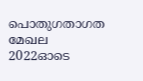പൊതുഗതാഗത മേഖല 2022ഓടെ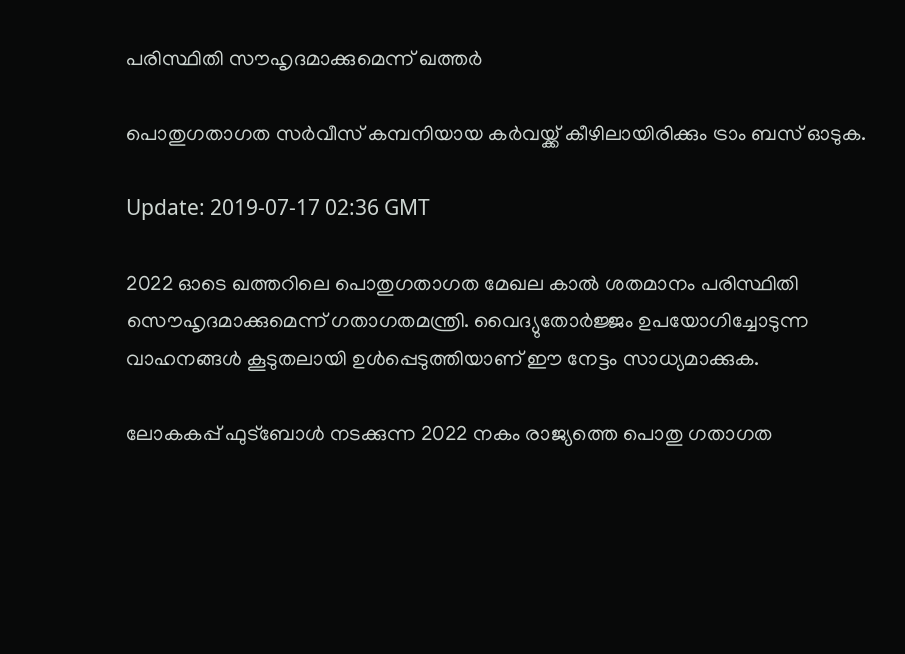പരിസ്ഥിതി സൗഹൃദമാക്കുമെന്ന് ഖത്തര്‍

പൊതുഗതാഗത സര്‍വീസ് കമ്പനിയായ കര്‍വയ്ക്ക് കീഴിലായിരിക്കും ട്രാം ബസ് ഓടുക.

Update: 2019-07-17 02:36 GMT

2022 ഓടെ ഖത്തറിലെ പൊതുഗതാഗത മേഖല കാല്‍ ശതമാനം പരിസ്ഥിതി സൌഹൃദമാക്കുമെന്ന് ഗതാഗതമന്ത്രി. വൈദ്യുതോര്‍ജ്ജം ഉപയോഗിച്ചോടുന്ന വാഹനങ്ങള്‍ കൂടുതലായി ഉള്‍പ്പെടുത്തിയാണ് ഈ നേട്ടം സാധ്യമാക്കുക.

ലോകകപ്പ് ഫുട്ബോള്‍ നടക്കുന്ന 2022 നകം രാജ്യത്തെ പൊതു ഗതാഗത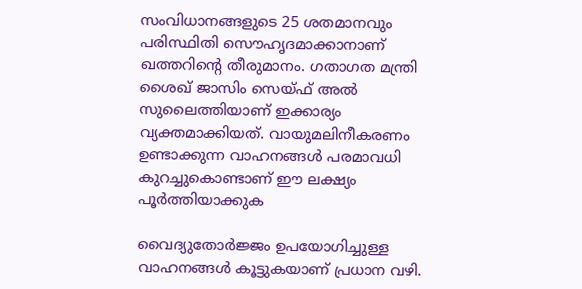സംവിധാനങ്ങളുടെ 25 ശതമാനവും പരിസ്ഥിതി സൌഹൃദമാക്കാനാണ് ഖത്തറിന്‍റെ തീരുമാനം. ഗതാഗത മന്ത്രി ശൈഖ് ജാസിം സെയ്ഫ് അല്‍ സുലൈത്തിയാണ് ഇക്കാര്യം വ്യക്തമാക്കിയത്. വായുമലിനീകരണം ഉണ്ടാക്കുന്ന വാഹനങ്ങള്‍ പരമാവധി കുറച്ചുകൊണ്ടാണ് ഈ ലക്ഷ്യം പൂര്‍ത്തിയാക്കുക

വൈദ്യുതോര്‍ജ്ജം ഉപയോഗിച്ചുള്ള വാഹനങ്ങള്‍ കൂട്ടുകയാണ് പ്രധാന വഴി.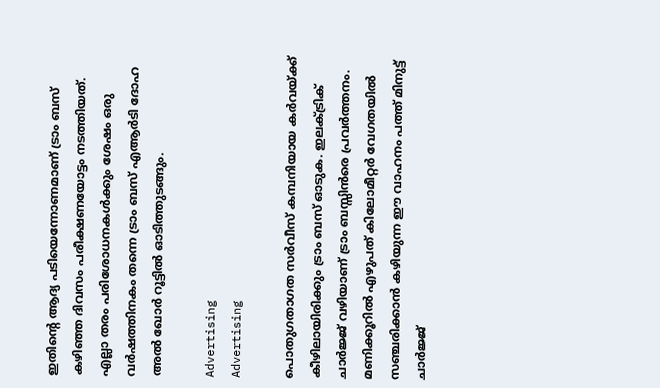ഇതിന്‍റെ ആദ്യ പടിയെന്നോണമാണ് ട്രാം ബസ് കഴിഞ്ഞ ദിവസം പരീക്ഷണയോട്ടം നടത്തിയത്. എല്ലാ തരം പരിശോധനകള്‍ക്കും ശേഷം ഒരു വര്‍ഷത്തിനകം തന്നെ ട്രാം ബസ് എആര്‍ടി ദോഹ അല്‍ ഖോര്‍ റൂട്ടില്‍ ഓടിത്തുടങ്ങും.

Advertising
Advertising

പൊതുഗതാഗത സര്‍വീസ് കമ്പനിയായ കര്‍വയ്ക്ക് കീഴിലായിരിക്കും ട്രാം ബസ് ഓടുക. ഇലക്ട്രിക് ചാര്‍ജ്ജ് വഴിയാണ് ട്രാം ബസ്സിന്‍രെ പ്രവര്‍ത്തനം. മണിക്കൂറില്‍ എഴുപത് കിലോമീറ്റര്‍ വേഗതയില്‍ സഞ്ചരിക്കാന്‍ കഴിയുന്ന ഈ വാഹനം പത്ത് മിനുട്ട് ചാര്‍ജ്ജ്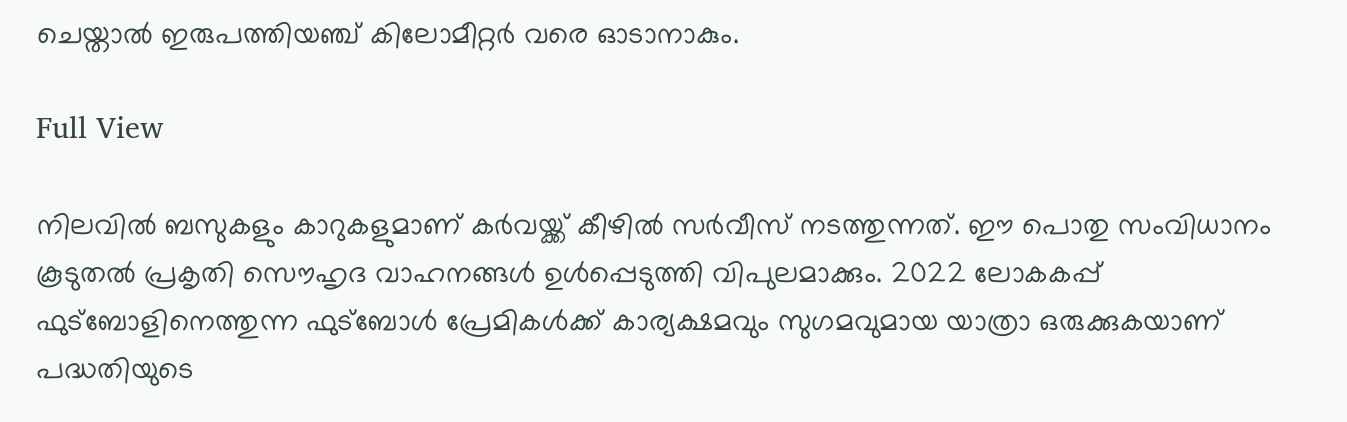ചെയ്താല്‍ ഇരുപത്തിയഞ്ച് കിലോമീറ്റര്‍ വരെ ഓടാനാകും.

Full View

നിലവില്‍ ബസുകളും കാറുകളുമാണ് കര്‍വയ്ക്ക് കീഴില്‍ സര്‍വീസ് നടത്തുന്നത്. ഈ പൊതു സംവിധാനം കൂടുതല്‍ പ്രകൃതി സൌഹൃദ വാഹനങ്ങള്‍ ഉള്‍പ്പെടുത്തി വിപുലമാക്കും. 2022 ലോകകപ്പ് ഫുട്ബോളിനെത്തുന്ന ഫുട്ബോള്‍ പ്രേമികള്‍ക്ക് കാര്യക്ഷമവും സുഗമവുമായ യാത്രാ ഒരുക്കുകയാണ് പദ്ധതിയുടെ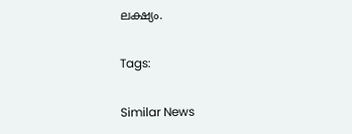ലക്ഷ്യം.

Tags:

Similar News